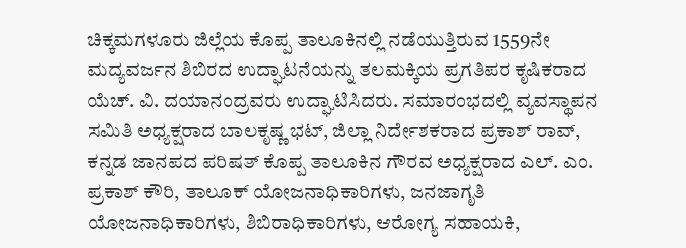ಚಿಕ್ಕಮಗಳೂರು ಜಿಲ್ಲೆಯ ಕೊಪ್ಪ ತಾಲೂಕಿನಲ್ಲಿ ನಡೆಯುತ್ತಿರುವ 1559ನೇ ಮದ್ಯವರ್ಜನ ಶಿಬಿರದ ಉದ್ಘಾಟನೆಯನ್ನು ತಲಮಕ್ಕಿಯ ಪ್ರಗತಿಪರ ಕೃಷಿಕರಾದ ಯೆಚ್. ವಿ. ದಯಾನಂದ್ರವರು ಉದ್ಘಾಟಿಸಿದರು. ಸಮಾರಂಭದಲ್ಲಿ ವ್ಯವಸ್ಥಾಪನ ಸಮಿತಿ ಅಧ್ಯಕ್ಷರಾದ ಬಾಲಕೃಷ್ಣ ಭಟ್, ಜಿಲ್ಲಾ ನಿರ್ದೇಶಕರಾದ ಪ್ರಕಾಶ್ ರಾವ್, ಕನ್ನಡ ಜಾನಪದ ಪರಿಷತ್ ಕೊಪ್ಪ ತಾಲೂಕಿನ ಗೌರವ ಅಧ್ಯಕ್ಷರಾದ ಎಲ್. ಎಂ. ಪ್ರಕಾಶ್ ಕೌರಿ, ತಾಲೂಕ್ ಯೋಜನಾಧಿಕಾರಿಗಳು, ಜನಜಾಗೃತಿ ಯೋಜನಾಧಿಕಾರಿಗಳು, ಶಿಬಿರಾಧಿಕಾರಿಗಳು, ಆರೋಗ್ಯ ಸಹಾಯಕಿ,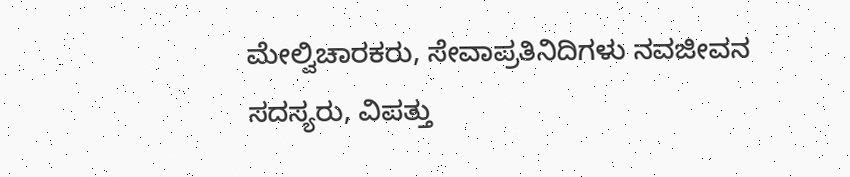ಮೇಲ್ವಿಚಾರಕರು, ಸೇವಾಪ್ರತಿನಿದಿಗಳು ನವಜೀವನ ಸದಸ್ಯರು, ವಿಪತ್ತು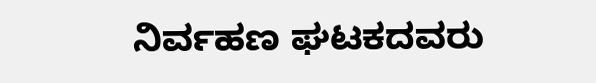ನಿರ್ವಹಣ ಘಟಕದವರು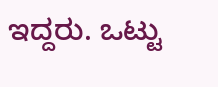ಇದ್ದರು. ಒಟ್ಟು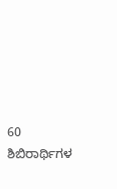60 ಶಿಬಿರಾರ್ಥಿಗಳ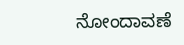ನೋಂದಾವಣೆ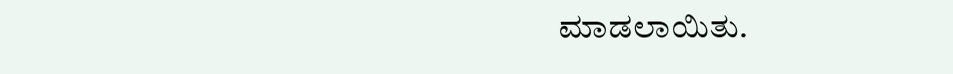ಮಾಡಲಾಯಿತು.